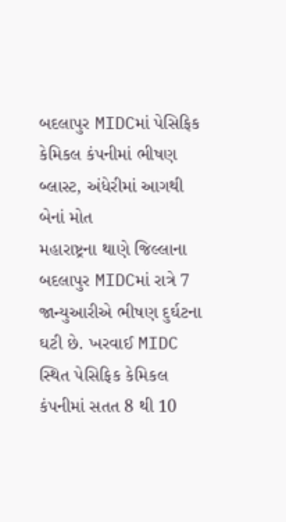બદલાપુર MIDCમાં પેસિફિક કેમિકલ કંપનીમાં ભીષણ બ્લાસ્ટ, અંધેરીમાં આગથી બેનાં મોત
મહારાષ્ટ્રના થાણે જિલ્લાના બદલાપુર MIDCમાં રાત્રે 7 જાન્યુઆરીએ ભીષણ દુર્ઘટના ઘટી છે. ખરવાઈ MIDC સ્થિત પેસિફિક કેમિકલ કંપનીમાં સતત 8 થી 10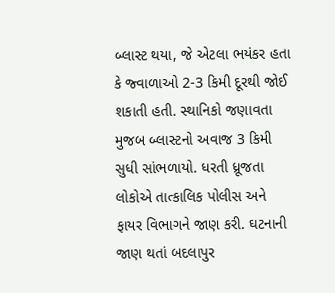બ્લાસ્ટ થયા, જે એટલા ભયંકર હતા કે જ્વાળાઓ 2-3 કિમી દૂરથી જોઈ શકાતી હતી. સ્થાનિકો જણાવતા મુજબ બ્લાસ્ટનો અવાજ 3 કિમી સુધી સાંભળાયો. ધરતી ધ્રૂજતા લોકોએ તાત્કાલિક પોલીસ અને ફાયર વિભાગને જાણ કરી. ઘટનાની જાણ થતાં બદલાપુર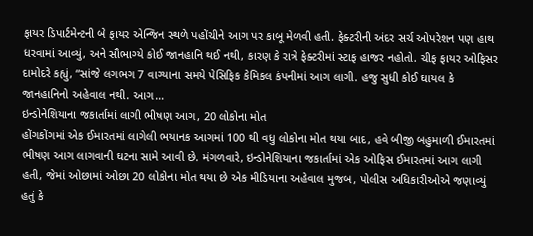ફાયર ડિપાર્ટમેન્ટની બે ફાયર એન્જિન સ્થળે પહોંચીને આગ પર કાબૂ મેળવી હતી. ફેક્ટરીની અંદર સર્ચ ઓપરેશન પણ હાથ ધરવામાં આવ્યું, અને સૌભાગ્યે કોઈ જાનહાનિ થઈ નથી, કારણ કે રાત્રે ફેક્ટરીમાં સ્ટાફ હાજર નહોતો. ચીફ ફાયર ઓફિસર દામોદરે કહ્યું, “સાંજે લગભગ 7 વાગ્યાના સમયે પેસિફિક કેમિકલ કંપનીમાં આગ લાગી. હજુ સુધી કોઈ ઘાયલ કે જાનહાનિનો અહેવાલ નથી. આગ…
ઇન્ડોનેશિયાના જકાર્તામાં લાગી ભીષણ આગ, 20 લોકોના મોત
હોંગકોંગમાં એક ઈમારતમાં લાગેલી ભયાનક આગમાં 100 થી વધુ લોકોના મોત થયા બાદ, હવે બીજી બહુમાળી ઈમારતમાં ભીષણ આગ લાગવાની ઘટના સામે આવી છે. મંગળવારે, ઇન્ડોનેશિયાના જકાર્તામાં એક ઓફિસ ઈમારતમાં આગ લાગી હતી, જેમાં ઓછામાં ઓછા 20 લોકોના મોત થયા છે એક મીડિયાના અહેવાલ મુજબ, પોલીસ અધિકારીઓએ જણાવ્યું હતું કે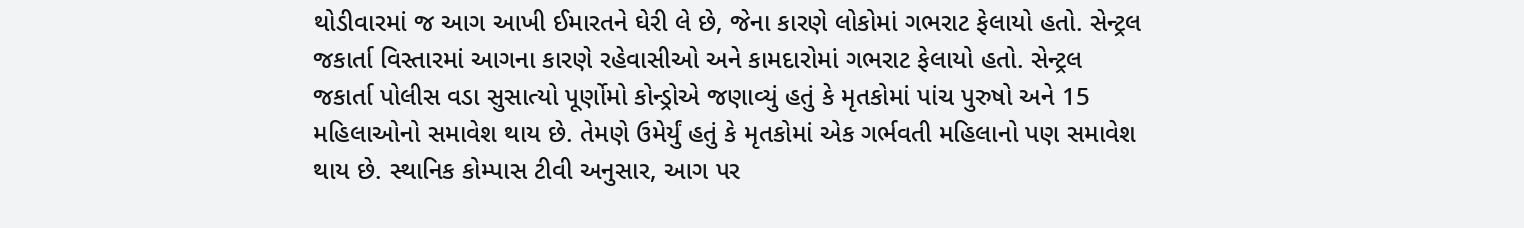થોડીવારમાં જ આગ આખી ઈમારતને ઘેરી લે છે, જેના કારણે લોકોમાં ગભરાટ ફેલાયો હતો. સેન્ટ્રલ જકાર્તા વિસ્તારમાં આગના કારણે રહેવાસીઓ અને કામદારોમાં ગભરાટ ફેલાયો હતો. સેન્ટ્રલ જકાર્તા પોલીસ વડા સુસાત્યો પૂર્ણોમો કોન્ડ્રોએ જણાવ્યું હતું કે મૃતકોમાં પાંચ પુરુષો અને 15 મહિલાઓનો સમાવેશ થાય છે. તેમણે ઉમેર્યું હતું કે મૃતકોમાં એક ગર્ભવતી મહિલાનો પણ સમાવેશ થાય છે. સ્થાનિક કોમ્પાસ ટીવી અનુસાર, આગ પર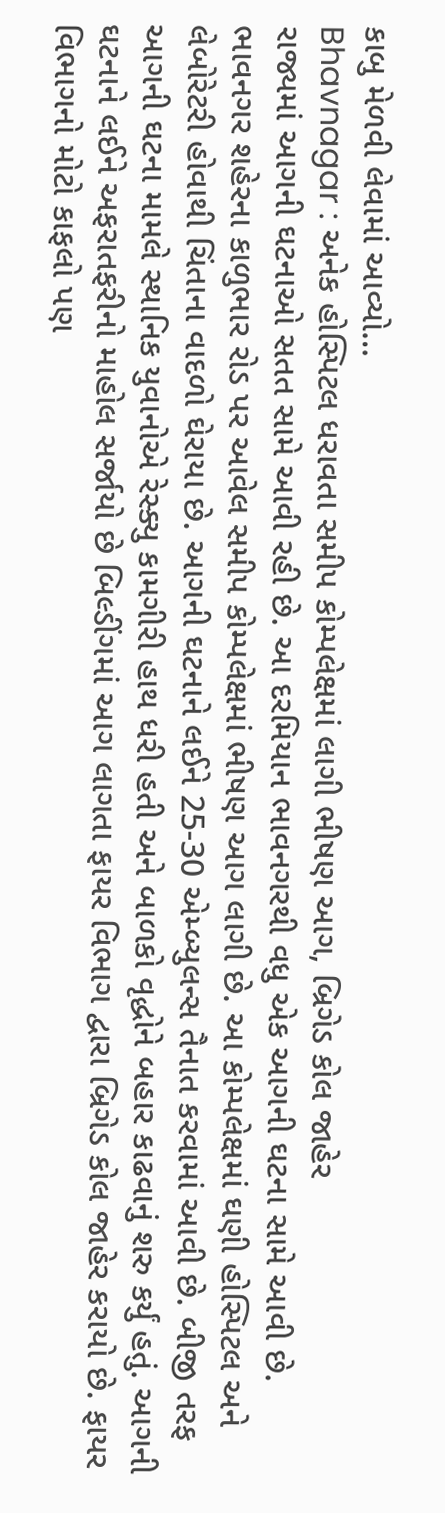કાબુ મેળવી લેવામાં આવ્યો…
Bhavnagar : અનેક હોસ્પિટલ ધરાવતા સમીપ કોમ્પલેક્ષમાં લાગી ભીષણ આગ, બ્રિગેડ કોલ જાહેર
રાજ્યમાં આગની ઘટનાઓ સતત સામે આવી રહી છે. આ દરમિયાન ભાવનગરથી વધુ એક આગની ઘટના સામે આવી છે. ભાવનગર શહેરના કાળુભાર રોડ પર આવેલ સમીપ કોમ્પલેક્ષમાં ભીષણ આગ લાગી છે. આ કોમ્પલેક્ષમાં ઘણી હોસ્પિટલ અને લેબોરેટરી હોવાથી ચિંતાના વાદળો ઘેરાયા છે. આગની ઘટનાને લઈને 25-30 એમ્બ્યુલન્સ તૈનાત કરવામાં આવી છે. બીજી તરફ આગની ઘટના મામલે સ્થાનિક યુવાનોએ રેસ્ક્યુ કામગીરી હાથ ધરી હતી અને બાળકો વૃદ્ધોને બહાર કાઢવાનું શરુ કર્યું હતું. આગની ઘટનાને લઈને અફરાતફરીનો માહોલ સર્જાયો છે બિલ્ડીંગમાં આગ લાગતા ફાયર વિભાગ દ્વારા બ્રિગેડ કોલ જાહેર કરાયો છે. ફાયર વિભાગનો મોટો કાફલો પણ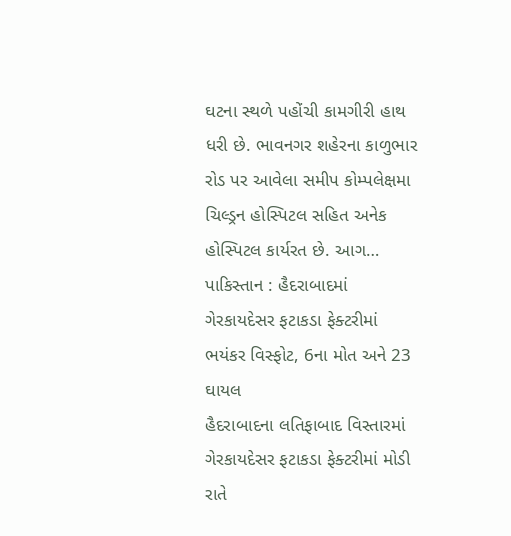ઘટના સ્થળે પહોંચી કામગીરી હાથ ધરી છે. ભાવનગર શહેરના કાળુભાર રોડ પર આવેલા સમીપ કોમ્પલેક્ષમા ચિલ્ડ્રન હોસ્પિટલ સહિત અનેક હોસ્પિટલ કાર્યરત છે. આગ…
પાકિસ્તાન : હૈદરાબાદમાં ગેરકાયદેસર ફટાકડા ફેક્ટરીમાં ભયંકર વિસ્ફોટ, 6ના મોત અને 23 ઘાયલ
હૈદરાબાદના લતિફાબાદ વિસ્તારમાં ગેરકાયદેસર ફટાકડા ફેક્ટરીમાં મોડી રાતે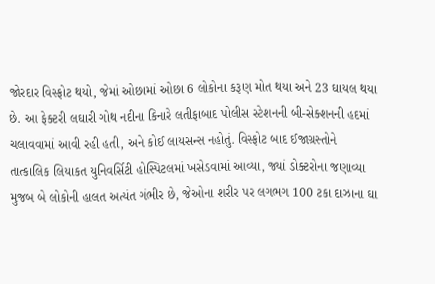જોરદાર વિસ્ફોટ થયો, જેમાં ઓછામાં ઓછા 6 લોકોના કરૂણ મોત થયા અને 23 ઘાયલ થયા છે. આ ફેક્ટરી લઘારી ગોથ નદીના કિનારે લતીફાબાદ પોલીસ સ્ટેશનની બી-સેક્શનની હદમાં ચલાવવામાં આવી રહી હતી, અને કોઈ લાયસન્સ નહોતું. વિસ્ફોટ બાદ ઈજાગ્રસ્તોને તાત્કાલિક લિયાકત યુનિવર્સિટી હોસ્પિટલમાં ખસેડવામાં આવ્યા, જ્યાં ડોક્ટરોના જણાવ્યા મુજબ બે લોકોની હાલત અત્યંત ગંભીર છે, જેઓના શરીર પર લગભગ 100 ટકા દાઝાના ઘા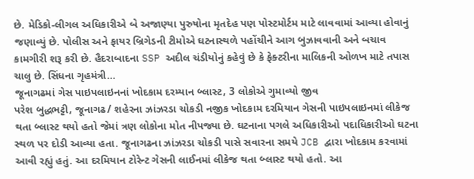છે. મેડિકો-લીગલ અધિકારીએ બે અજાણ્યા પુરુષોના મૃતદેહ પણ પોસ્ટમોર્ટમ માટે લાવવામાં આવ્યા હોવાનું જણાવ્યું છે. પોલીસ અને ફાયર બ્રિગેડની ટીમોએ ઘટનાસ્થળે પહોંચીને આગ બુઝાવવાની અને બચાવ કામગીરી શરૂ કરી છે. હૈદરાબાદના SSP અદીલ ચંડીયોનું કહેવું છે કે ફેક્ટરીના માલિકની ઓળખ માટે તપાસ ચાલુ છે. સિંધના ગૃહમંત્રી…
જૂનાગઢમાં ગેસ પાઇપલાઇનનાં ખોદકામ દરમ્યાન બ્લાસ્ટ, 3 લોકોએ ગુમાવ્યો જીવ
પરેશ બુદ્ધભટ્ટી, જૂનાગઢ/ શહેરના ઝાંઝરડા ચોકડી નજીક ખોદકામ દરમિયાન ગેસની પાઇપલાઇનમાં લીકેજ થતા બ્લાસ્ટ થયો હતો જેમાં ત્રણ લોકોના મોત નીપજ્યા છે. ઘટનાના પગલે અધિકારીઓ પદાધિકારીઓ ઘટના સ્થળ પર દોડી આવ્યા હતા. જૂનાગઢના ઝાંઝરડા ચોકડી પાસે સવારના સમયે JCB દ્વારા ખોદકામ કરવામાં આવી રહ્યું હતું. આ દરમિયાન ટોરેન્ટ ગેસની લાઈનમાં લીકેજ થતા બ્લાસ્ટ થયો હતો. આ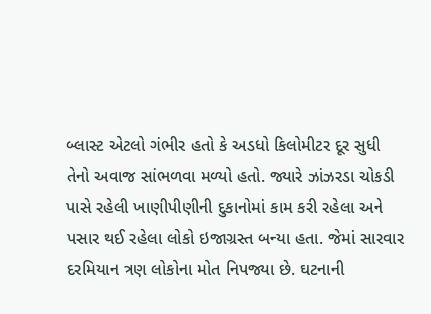બ્લાસ્ટ એટલો ગંભીર હતો કે અડધો કિલોમીટર દૂર સુધી તેનો અવાજ સાંભળવા મળ્યો હતો. જ્યારે ઝાંઝરડા ચોકડી પાસે રહેલી ખાણીપીણીની દુકાનોમાં કામ કરી રહેલા અને પસાર થઈ રહેલા લોકો ઇજાગ્રસ્ત બન્યા હતા. જેમાં સારવાર દરમિયાન ત્રણ લોકોના મોત નિપજ્યા છે. ઘટનાની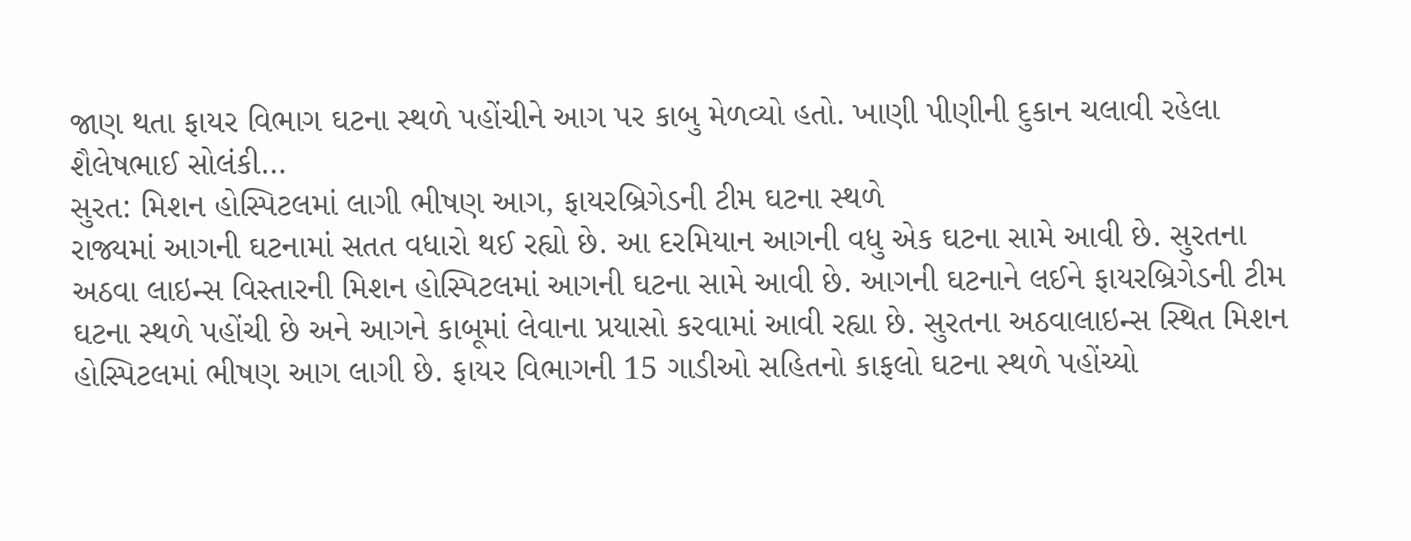જાણ થતા ફાયર વિભાગ ઘટના સ્થળે પહોંચીને આગ પર કાબુ મેળવ્યો હતો. ખાણી પીણીની દુકાન ચલાવી રહેલા શૈલેષભાઈ સોલંકી…
સુરત: મિશન હોસ્પિટલમાં લાગી ભીષણ આગ, ફાયરબ્રિગેડની ટીમ ઘટના સ્થળે
રાજ્યમાં આગની ઘટનામાં સતત વધારો થઈ રહ્યો છે. આ દરમિયાન આગની વધુ એક ઘટના સામે આવી છે. સુરતના અઠવા લાઇન્સ વિસ્તારની મિશન હોસ્પિટલમાં આગની ઘટના સામે આવી છે. આગની ઘટનાને લઈને ફાયરબ્રિગેડની ટીમ ઘટના સ્થળે પહોંચી છે અને આગને કાબૂમાં લેવાના પ્રયાસો કરવામાં આવી રહ્યા છે. સુરતના અઠવાલાઇન્સ સ્થિત મિશન હોસ્પિટલમાં ભીષણ આગ લાગી છે. ફાયર વિભાગની 15 ગાડીઓ સહિતનો કાફલો ઘટના સ્થળે પહોંચ્યો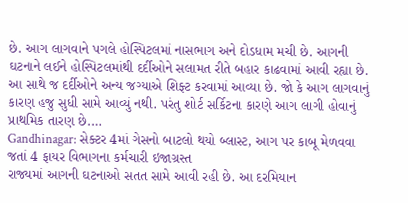છે. આગ લાગવાને પગલે હોસ્પિટલમાં નાસભાગ અને દોડધામ મચી છે. આગની ઘટનાને લઈને હોસ્પિટલમાંથી દર્દીઓને સલામત રીતે બહાર કાઢવામાં આવી રહ્યા છે. આ સાથે જ દર્દીઓને અન્ય જગ્યાએ શિફ્ટ કરવામાં આવ્યા છે. જો કે આગ લાગવાનું કારણ હજુ સુધી સામે આવ્યું નથી. પરંતુ શોર્ટ સર્કિટના કારણે આગ લાગી હોવાનું પ્રાથમિક તારણ છે.…
Gandhinagar: સેક્ટર 4માં ગેસનો બાટલો થયો બ્લાસ્ટ, આગ પર કાબૂ મેળવવા જતાં 4 ફાયર વિભાગના કર્મચારી ઇજાગ્રસ્ત
રાજ્યમાં આગની ઘટનાઓ સતત સામે આવી રહી છે. આ દરમિયાન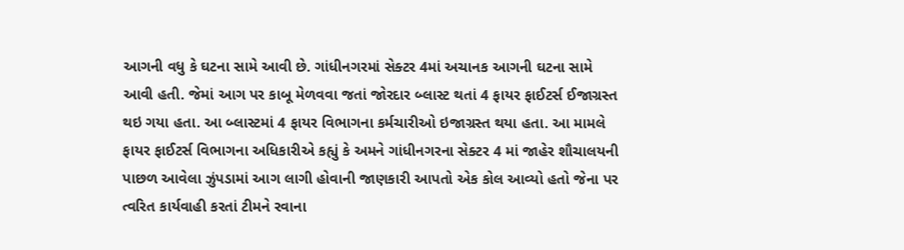આગની વધુ કે ઘટના સામે આવી છે. ગાંધીનગરમાં સેક્ટર 4માં અચાનક આગની ઘટના સામે આવી હતી. જેમાં આગ પર કાબૂ મેળવવા જતાં જોરદાર બ્લાસ્ટ થતાં 4 ફાયર ફાઈટર્સ ઈજાગ્રસ્ત થઇ ગયા હતા. આ બ્લાસ્ટમાં 4 ફાયર વિભાગના કર્મચારીઓ ઇજાગ્રસ્ત થયા હતા. આ મામલે ફાયર ફાઈટર્સ વિભાગના અધિકારીએ કહ્યું કે અમને ગાંધીનગરના સેક્ટર 4 માં જાહેર શૌચાલયની પાછળ આવેલા ઝુંપડામાં આગ લાગી હોવાની જાણકારી આપતો એક કોલ આવ્યો હતો જેના પર ત્વરિત કાર્યવાહી કરતાં ટીમને રવાના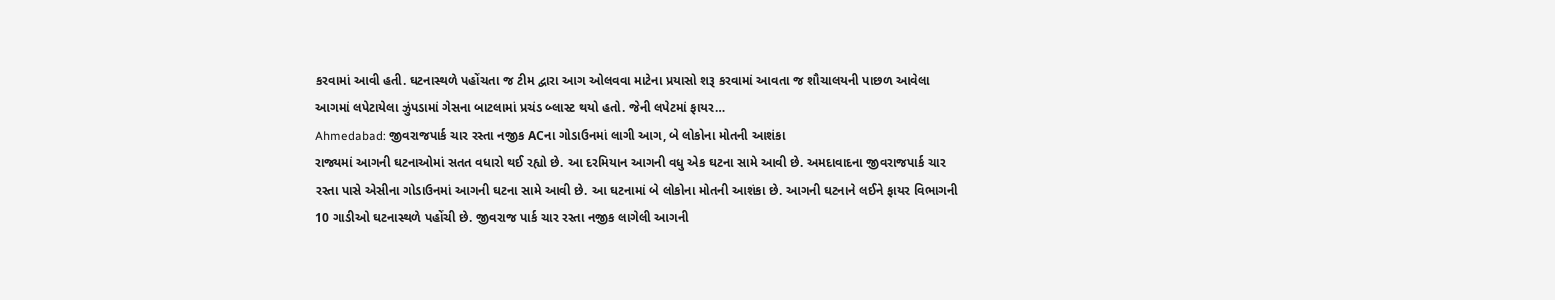કરવામાં આવી હતી. ઘટનાસ્થળે પહોંચતા જ ટીમ દ્વારા આગ ઓલવવા માટેના પ્રયાસો શરૂ કરવામાં આવતા જ શૌચાલયની પાછળ આવેલા આગમાં લપેટાયેલા ઝુંપડામાં ગેસના બાટલામાં પ્રચંડ બ્લાસ્ટ થયો હતો. જેની લપેટમાં ફાયર…
Ahmedabad: જીવરાજપાર્ક ચાર રસ્તા નજીક ACના ગોડાઉનમાં લાગી આગ, બે લોકોના મોતની આશંકા
રાજ્યમાં આગની ઘટનાઓમાં સતત વધારો થઈ રહ્યો છે. આ દરમિયાન આગની વધુ એક ઘટના સામે આવી છે. અમદાવાદના જીવરાજપાર્ક ચાર રસ્તા પાસે એસીના ગોડાઉનમાં આગની ઘટના સામે આવી છે. આ ઘટનામાં બે લોકોના મોતની આશંકા છે. આગની ઘટનાને લઈને ફાયર વિભાગની 10 ગાડીઓ ઘટનાસ્થળે પહોંચી છે. જીવરાજ પાર્ક ચાર રસ્તા નજીક લાગેલી આગની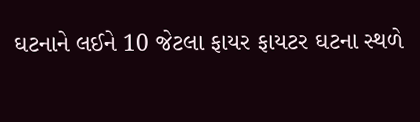ઘટનાને લઈને 10 જેટલા ફાયર ફાયટર ઘટના સ્થળે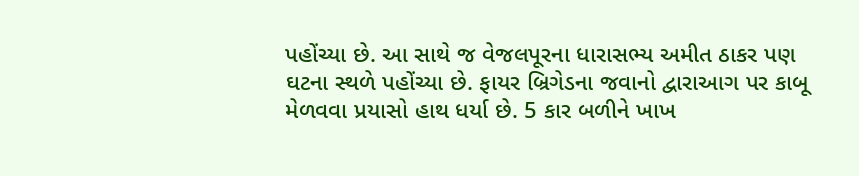પહોંચ્યા છે. આ સાથે જ વેજલપૂરના ધારાસભ્ય અમીત ઠાકર પણ ઘટના સ્થળે પહોંચ્યા છે. ફાયર બ્રિગેડના જવાનો દ્વારાઆગ પર કાબૂ મેળવવા પ્રયાસો હાથ ધર્યા છે. 5 કાર બળીને ખાખ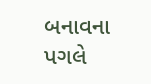બનાવના પગલે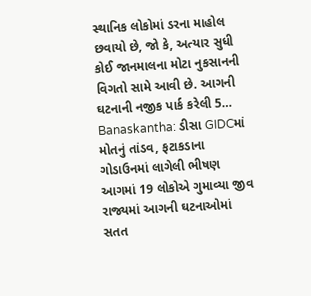સ્થાનિક લોકોમાં ડરના માહોલ છવાયો છે, જો કે, અત્યાર સુધી કોઈ જાનમાલના મોટા નુકસાનની વિગતો સામે આવી છે. આગની ઘટનાની નજીક પાર્ક કરેલી 5…
Banaskantha: ડીસા GIDCમાં મોતનું તાંડવ, ફટાકડાના ગોડાઉનમાં લાગેલી ભીષણ આગમાં 19 લોકોએ ગુમાવ્યા જીવ
રાજ્યમાં આગની ઘટનાઓમાં સતત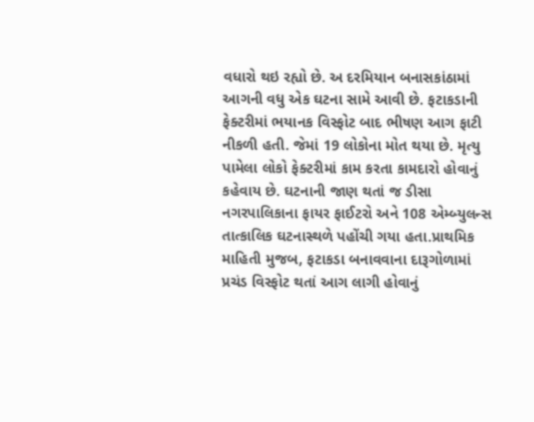વધારો થઇ રહ્યો છે. અ દરમિયાન બનાસકાંઠામાં આગની વધુ એક ઘટના સામે આવી છે. ફટાકડાની ફેક્ટરીમાં ભયાનક વિસ્ફોટ બાદ ભીષણ આગ ફાટી નીકળી હતી. જેમાં 19 લોકોના મોત થયા છે. મૃત્યુ પામેલા લોકો ફેક્ટરીમાં કામ કરતા કામદારો હોવાનું કહેવાય છે. ઘટનાની જાણ થતાં જ ડીસા નગરપાલિકાના ફાયર ફાઈટરો અને 108 એમ્બ્યુલન્સ તાત્કાલિક ઘટનાસ્થળે પહોંચી ગયા હતા.પ્રાથમિક માહિતી મુજબ, ફટાકડા બનાવવાના દારૂગોળામાં પ્રચંડ વિસ્ફોટ થતાં આગ લાગી હોવાનું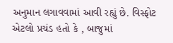અનુમાન લગાવવામાં આવી રહ્યું છે. વિસ્ફોટ એટલો પ્રચંડ હતો કે , બાજુમાં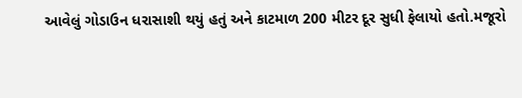આવેલું ગોડાઉન ધરાસાશી થયું હતું અને કાટમાળ 200 મીટર દૂર સુધી ફેલાયો હતો.મજૂરો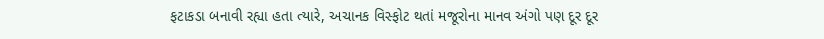ફટાકડા બનાવી રહ્યા હતા ત્યારે, અચાનક વિસ્ફોટ થતાં મજૂરોના માનવ અંગો પણ દૂર દૂર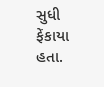સુધી ફેંકાયા હતા.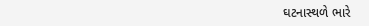ઘટનાસ્થળે ભારે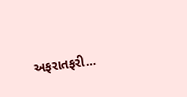અફરાતફરી…